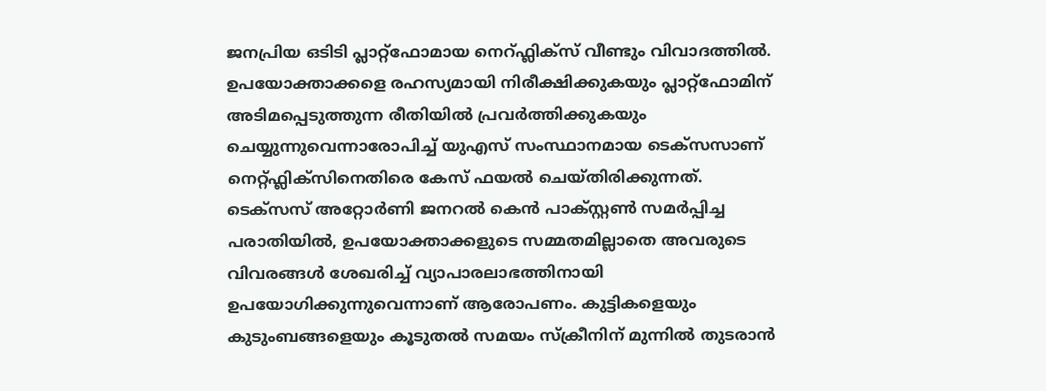ജനപ്രിയ ഒടിടി പ്ലാറ്റ്ഫോമായ നെറ്ഫ്ലിക്സ് വീണ്ടും വിവാദത്തിൽ. ഉപയോക്താക്കളെ രഹസ്യമായി നിരീക്ഷിക്കുകയും പ്ലാറ്റ്ഫോമിന് അടിമപ്പെടുത്തുന്ന രീതിയിൽ പ്രവർത്തിക്കുകയും ചെയ്യുന്നുവെന്നാരോപിച്ച് യുഎസ് സംസ്ഥാനമായ ടെക്സസാണ് നെറ്റ്ഫ്ലിക്സിനെതിരെ കേസ് ഫയൽ ചെയ്തിരിക്കുന്നത്.
ടെക്സസ് അറ്റോർണി ജനറൽ കെൻ പാക്സ്റ്റൺ സമർപ്പിച്ച പരാതിയിൽ, ഉപയോക്താക്കളുടെ സമ്മതമില്ലാതെ അവരുടെ വിവരങ്ങൾ ശേഖരിച്ച് വ്യാപാരലാഭത്തിനായി ഉപയോഗിക്കുന്നുവെന്നാണ് ആരോപണം. കുട്ടികളെയും കുടുംബങ്ങളെയും കൂടുതൽ സമയം സ്ക്രീനിന് മുന്നിൽ തുടരാൻ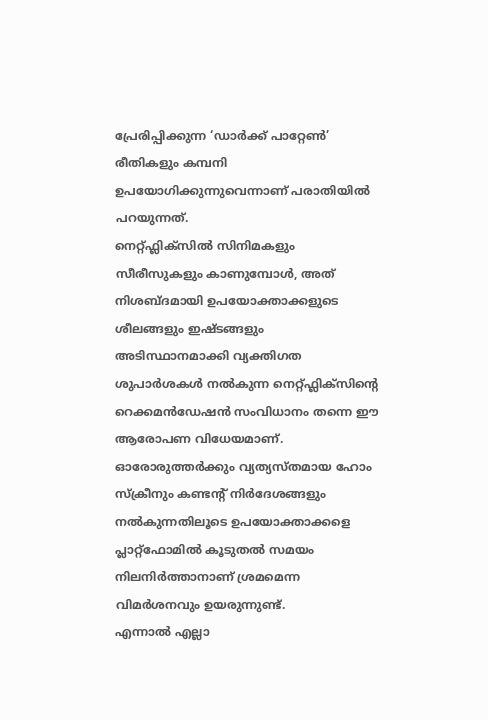പ്രേരിപ്പിക്കുന്ന ‘ഡാർക്ക് പാറ്റേൺ’ രീതികളും കമ്പനി ഉപയോഗിക്കുന്നുവെന്നാണ് പരാതിയിൽ പറയുന്നത്.
നെറ്റ്ഫ്ലിക്സിൽ സിനിമകളും സീരീസുകളും കാണുമ്പോൾ, അത് നിശബ്ദമായി ഉപയോക്താക്കളുടെ ശീലങ്ങളും ഇഷ്ടങ്ങളും അടിസ്ഥാനമാക്കി വ്യക്തിഗത ശുപാർശകൾ നൽകുന്ന നെറ്റ്ഫ്ലിക്സിന്റെ റെക്കമൻഡേഷൻ സംവിധാനം തന്നെ ഈ ആരോപണ വിധേയമാണ്. ഓരോരുത്തർക്കും വ്യത്യസ്തമായ ഹോം സ്ക്രീനും കണ്ടന്റ് നിർദേശങ്ങളും നൽകുന്നതിലൂടെ ഉപയോക്താക്കളെ പ്ലാറ്റ്ഫോമിൽ കൂടുതൽ സമയം നിലനിർത്താനാണ് ശ്രമമെന്ന വിമർശനവും ഉയരുന്നുണ്ട്.
എന്നാൽ എല്ലാ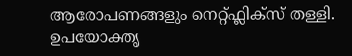ആരോപണങ്ങളും നെറ്റ്ഫ്ലിക്സ് തള്ളി. ഉപയോക്തൃ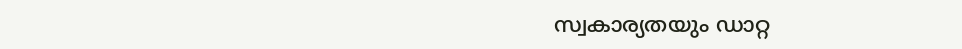സ്വകാര്യതയും ഡാറ്റ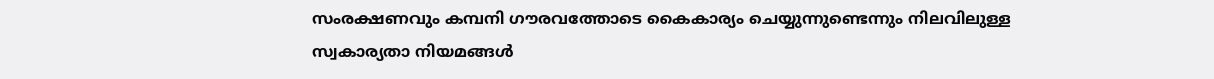സംരക്ഷണവും കമ്പനി ഗൗരവത്തോടെ കൈകാര്യം ചെയ്യുന്നുണ്ടെന്നും നിലവിലുള്ള സ്വകാര്യതാ നിയമങ്ങൾ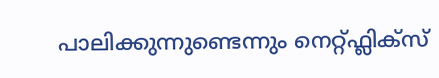പാലിക്കുന്നുണ്ടെന്നും നെറ്റ്ഫ്ലിക്സ്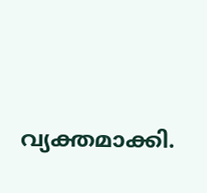വ്യക്തമാക്കി.